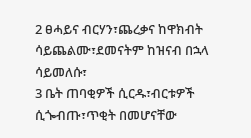2 ፀሓይና ብርሃን፣ጨረቃና ከዋክብት ሳይጨልሙ፣ደመናትም ከዝናብ በኋላ ሳይመለሱ፣
3 ቤት ጠባቂዎች ሲርዱ፣ብርቱዎች ሲጐብጡ፣ጥቂት በመሆናቸው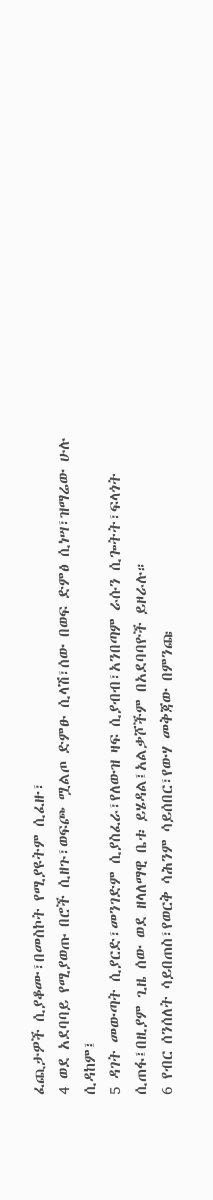ፈጪታዎች ሲያቆሙ፣በመስኮት የሚያዩትም ሲፈዙ፣
4 ወደ አደባባይ የሚያወጡ በሮች ሲዘጉ፣ወፍጮ ሟልጦ ድምፁ ሲላሽ፣ሰው በወፍ ድምፅ ሲነሣ፣ዝማሬው ሁሉ ሲዳከም፤
5 ዳገት መውጣት ሲያርድ፣መንገድም ሲያስፈራ፣የለውዝ ዛፍ ሲያብብ፣አንበጣም ራሱን ሲጐትት፣ፍላጎት ሲጠፋ፤በዚያም ጊዜ ሰው ወደ ዘላለማዊ ቤቱ ይሄዳል፤አልቃሾችም በአደባባዮች ይዞራሉ።
6 የብር ሰንሰለት ሳይበጠስ፣የወርቅ ሳሕንም ሳይሰበር፣የውሃ መቅጃው በምንጩ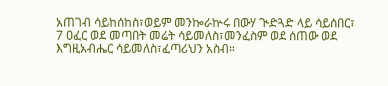አጠገብ ሳይከሰከስ፣ወይም መንኰራኵሩ በውሃ ጒድጓድ ላይ ሳይሰበር፣
7 ዐፈር ወደ መጣበት መሬት ሳይመለስ፣መንፈስም ወደ ሰጠው ወደ እግዚአብሔር ሳይመለስ፣ፈጣሪህን አስብ።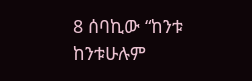8 ሰባኪው “ከንቱ ከንቱሁሉም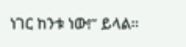ነገር ከንቱ ነው!” ይላል።